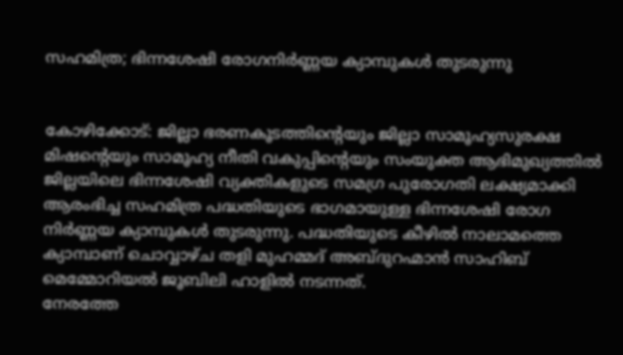സഹമിത്ര; ഭിന്നശേഷി രോഗനിർണ്ണയ ക്യാമ്പുകൾ തുടരുന്നു


കോഴിക്കോട്: ജില്ലാ ഭരണകൂടത്തിൻ്റെയും ജില്ലാ സാമൂഹ്യസുരക്ഷ മിഷൻ്റെയും സാമൂഹ്യ നീതി വകുപ്പിൻ്റെയും സംയുക്ത ആഭിമുഖ്യത്തിൽ ജില്ലയിലെ ഭിന്നശേഷി വ്യക്തികളുടെ സമഗ്ര പുരോഗതി ലക്ഷ്യമാക്കി ആരംഭിച്ച സഹമിത്ര പദ്ധതിയുടെ ഭാഗമായുള്ള ഭിന്നശേഷി രോഗ നിർണ്ണയ ക്യാമ്പുകൾ തുടരുന്നു. പദ്ധതിയുടെ കീഴിൽ നാലാമത്തെ ക്യാമ്പാണ് ചൊവ്വാഴ്ച തളി മുഹമ്മദ് അബ്ദുറഹ്മാൻ സാഹിബ് മെമ്മോറിയൽ ജൂബിലി ഹാളിൽ നടന്നത്.
നേരത്തേ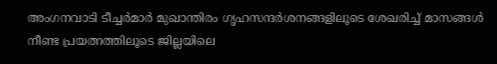അംഗനവാടി ടീച്ചർമാർ മുഖാന്തിരം ഗൃഹസന്ദർശനങ്ങളിലൂടെ ശേഖരിച്ച് മാസങ്ങൾ നീണ്ട പ്രയത്നത്തിലൂടെ ജില്ലയിലെ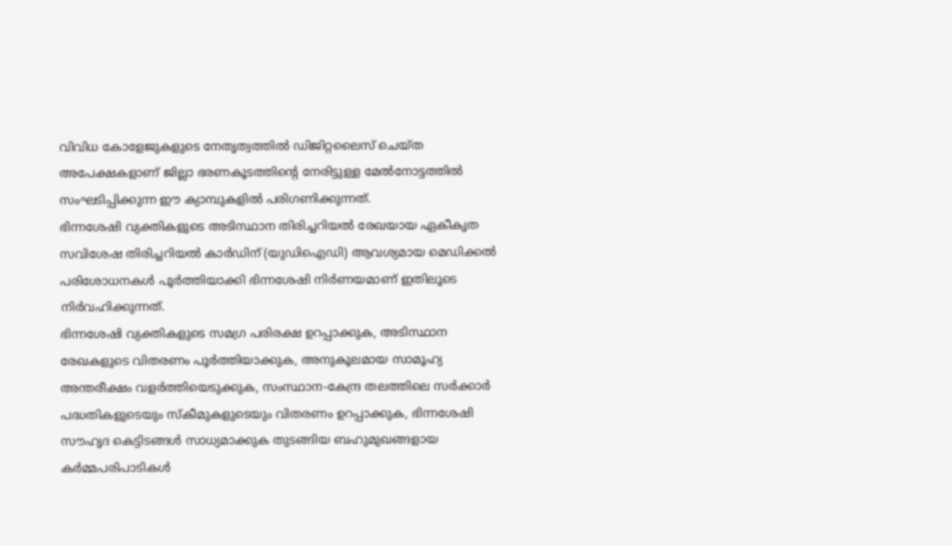വിവിധ കോളേജുകളുടെ നേതൃത്വത്തിൽ ഡിജിറ്റലൈസ് ചെയ്ത അപേക്ഷകളാണ് ജില്ലാ ഭരണകൂടത്തിൻ്റെ നേരിട്ടുള്ള മേൽനോട്ടത്തിൽ സംഘടിപ്പിക്കുന്ന ഈ ക്യാമ്പുകളിൽ പരിഗണിക്കുന്നത്.
ഭിന്നശേഷി വ്യക്തികളുടെ അടിസ്ഥാന തിരിച്ചറിയൽ രേഖയായ ഏകീകൃത സവിശേഷ തിരിച്ചറിയൽ കാർഡിന് (യുഡിഐഡി) ആവശ്യമായ മെഡിക്കൽ പരിശോധനകൾ പൂർത്തിയാക്കി ഭിന്നശേഷി നിർണയമാണ് ഇതിലൂടെ നിർവഹിക്കുന്നത്.
ഭിന്നശേഷി വ്യക്തികളുടെ സമഗ്ര പരിരക്ഷ ഉറപ്പാക്കുക, അടിസ്ഥാന രേഖകളുടെ വിതരണം പൂർത്തിയാക്കുക, അനുകൂലമായ സാമൂഹ്യ അന്തരീക്ഷം വളർത്തിയെടുക്കുക, സംസ്ഥാന-കേന്ദ്ര തലത്തിലെ സർക്കാർ പദ്ധതികളുടെയും സ്കീമുകളുടെയും വിതരണം ഉറപ്പാക്കുക, ഭിന്നശേഷി സൗഹൃദ കെട്ടിടങ്ങൾ സാധ്യമാക്കുക തുടങ്ങിയ ബഹുമുഖങ്ങളായ കർമ്മപരിപാടികൾ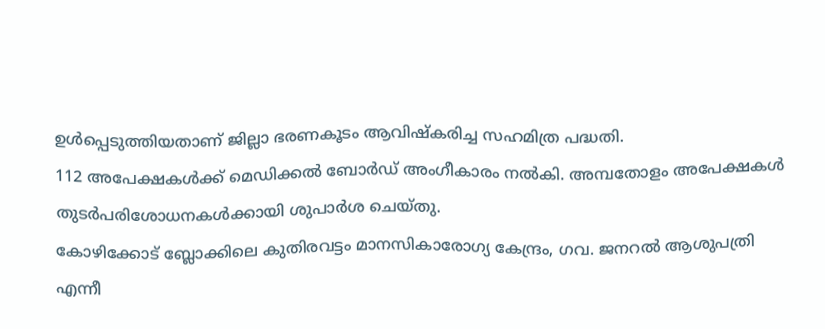ഉൾപ്പെടുത്തിയതാണ് ജില്ലാ ഭരണകൂടം ആവിഷ്കരിച്ച സഹമിത്ര പദ്ധതി.
112 അപേക്ഷകൾക്ക് മെഡിക്കൽ ബോർഡ് അംഗീകാരം നൽകി. അമ്പതോളം അപേക്ഷകൾ തുടർപരിശോധനകൾക്കായി ശുപാർശ ചെയ്തു.
കോഴിക്കോട് ബ്ലോക്കിലെ കുതിരവട്ടം മാനസികാരോഗ്യ കേന്ദ്രം, ഗവ. ജനറൽ ആശുപത്രി എന്നീ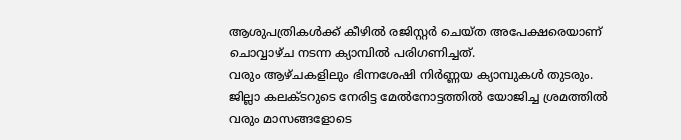ആശുപത്രികൾക്ക് കീഴിൽ രജിസ്റ്റർ ചെയ്ത അപേക്ഷരെയാണ് ചൊവ്വാഴ്ച നടന്ന ക്യാമ്പിൽ പരിഗണിച്ചത്.
വരും ആഴ്ചകളിലും ഭിന്നശേഷി നിർണ്ണയ ക്യാമ്പുകൾ തുടരും. ജില്ലാ കലക്ടറുടെ നേരിട്ട മേൽനോട്ടത്തിൽ യോജിച്ച ശ്രമത്തിൽ വരും മാസങ്ങളോടെ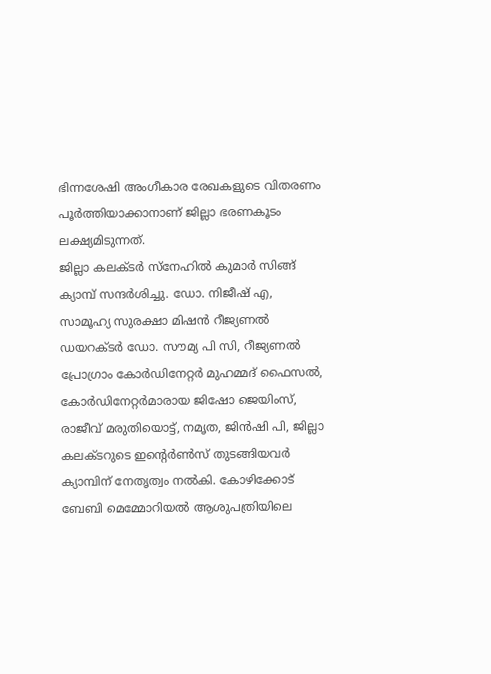ഭിന്നശേഷി അംഗീകാര രേഖകളുടെ വിതരണം പൂർത്തിയാക്കാനാണ് ജില്ലാ ഭരണകൂടം ലക്ഷ്യമിടുന്നത്.
ജില്ലാ കലക്ടർ സ്നേഹിൽ കുമാർ സിങ്ങ് ക്യാമ്പ് സന്ദർശിച്ചു. ഡോ. നിജീഷ് എ, സാമൂഹ്യ സുരക്ഷാ മിഷൻ റീജ്യണൽ ഡയറക്ടർ ഡോ. സൗമ്യ പി സി, റീജ്യണൽ പ്രോഗ്രാം കോർഡിനേറ്റർ മുഹമ്മദ് ഫൈസൽ, കോർഡിനേറ്റർമാരായ ജിഷോ ജെയിംസ്, രാജീവ് മരുതിയൊട്ട്, നമൃത, ജിൻഷി പി, ജില്ലാ കലക്ടറുടെ ഇൻ്റെർൺസ് തുടങ്ങിയവർ ക്യാമ്പിന് നേതൃത്വം നൽകി. കോഴിക്കോട് ബേബി മെമ്മോറിയൽ ആശുപത്രിയിലെ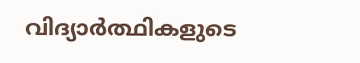വിദ്യാർത്ഥികളുടെ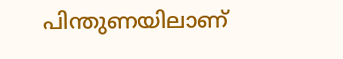പിന്തുണയിലാണ്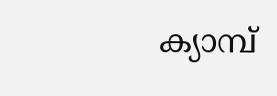ക്യാമ്പ്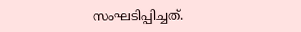സംഘടിപ്പിച്ചത്.